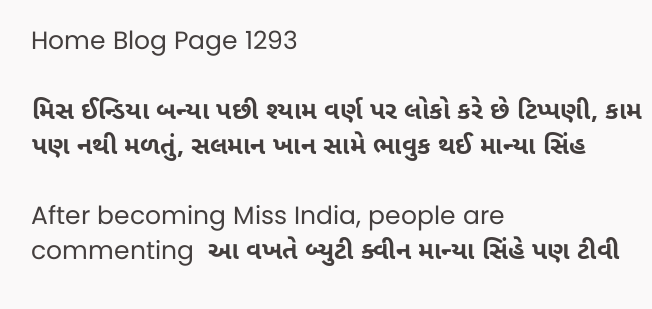Home Blog Page 1293

મિસ ઈન્ડિયા બન્યા પછી શ્યામ વર્ણ પર લોકો કરે છે ટિપ્પણી, કામ પણ નથી મળતું, સલમાન ખાન સામે ભાવુક થઈ માન્યા સિંહ

After becoming Miss India, people are commenting  આ વખતે બ્યુટી ક્વીન માન્યા સિંહે પણ ટીવી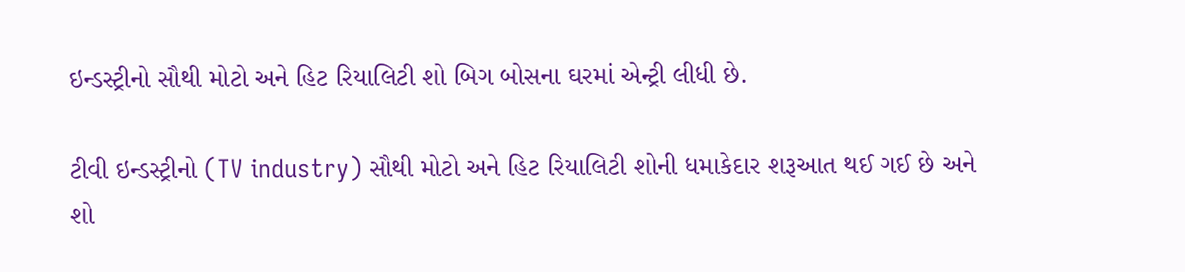ઇન્ડસ્ટ્રીનો સૌથી મોટો અને હિટ રિયાલિટી શો બિગ બોસના ઘરમાં એન્ટ્રી લીધી છે.

ટીવી ઇન્ડસ્ટ્રીનો (TV industry) સૌથી મોટો અને હિટ રિયાલિટી શોની ધમાકેદાર શરૂઆત થઈ ગઈ છે અને શો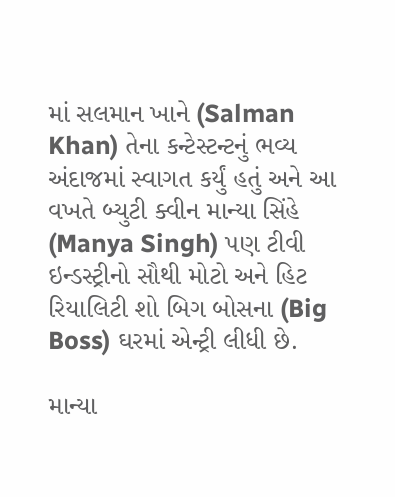માં સલમાન ખાને (Salman Khan) તેના કન્ટેસ્ટન્ટનું ભવ્ય અંદાજમાં સ્વાગત કર્યું હતું અને આ વખતે બ્યુટી ક્વીન માન્યા સિંહે (Manya Singh) પણ ટીવી ઇન્ડસ્ટ્રીનો સૌથી મોટો અને હિટ રિયાલિટી શો બિગ બોસના (Big Boss) ઘરમાં એન્ટ્રી લીધી છે.

માન્યા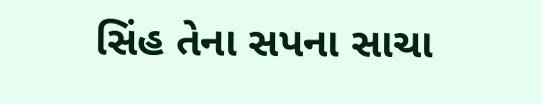સિંહ તેના સપના સાચા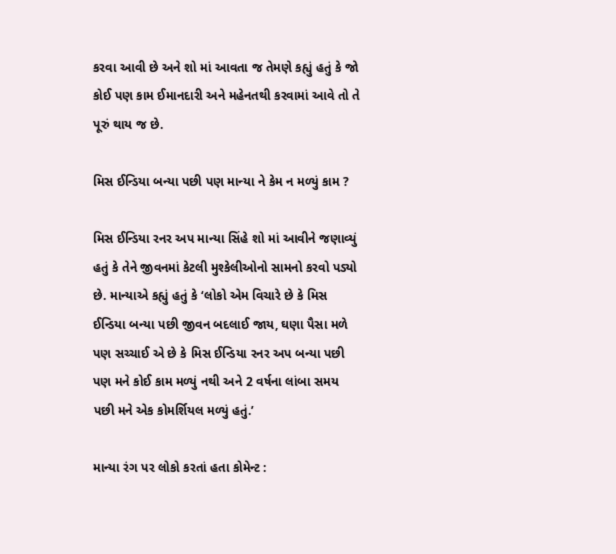કરવા આવી છે અને શો માં આવતા જ તેમણે કહ્યું હતું કે જો કોઈ પણ કામ ઈમાનદારી અને મહેનતથી કરવામાં આવે તો તે પૂરું થાય જ છે.

મિસ ઈન્ડિયા બન્યા પછી પણ માન્યા ને કેમ ન મળ્યું કામ ?

મિસ ઈન્ડિયા રનર અપ માન્યા સિંહે શો માં આવીને જણાવ્યું હતું કે તેને જીવનમાં કેટલી મુશ્કેલીઓનો સામનો કરવો પડ્યો છે. માન્યાએ કહ્યું હતું કે ‘લોકો એમ વિચારે છે કે મિસ ઈન્ડિયા બન્યા પછી જીવન બદલાઈ જાય, ઘણા પૈસા મળે પણ સચ્ચાઈ એ છે કે મિસ ઈન્ડિયા રનર અપ બન્યા પછી પણ મને કોઈ કામ મળ્યું નથી અને 2 વર્ષના લાંબા સમય પછી મને એક કોમર્શિયલ મળ્યું હતું.’

માન્યા રંગ પર લોકો કરતાં હતા કોમેન્ટ :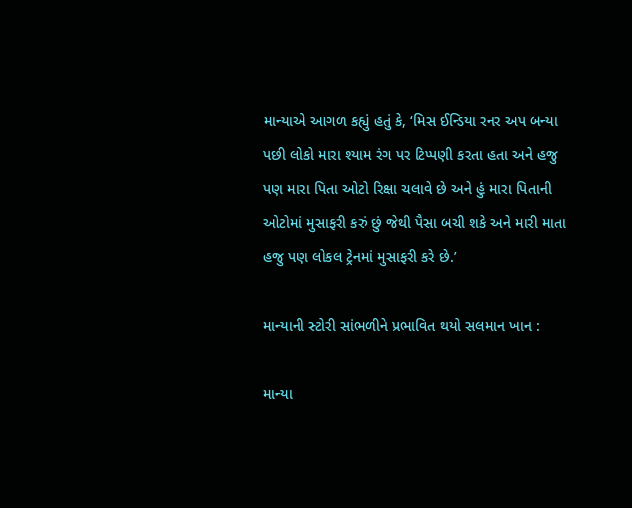માન્યાએ આગળ કહ્યું હતું કે, ‘મિસ ઈન્ડિયા રનર અપ બન્યા પછી લોકો મારા શ્યામ રંગ પર ટિપ્પણી કરતા હતા અને હજુ પણ મારા પિતા ઓટો રિક્ષા ચલાવે છે અને હું મારા પિતાની ઓટોમાં મુસાફરી કરું છું જેથી પૈસા બચી શકે અને મારી માતા હજુ પણ લોકલ ટ્રેનમાં મુસાફરી કરે છે.’

માન્યાની સ્ટોરી સાંભળીને પ્રભાવિત થયો સલમાન ખાન :

માન્યા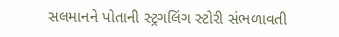સલમાનને પોતાની સ્ટ્રગલિંગ સ્ટોરી સંભળાવતી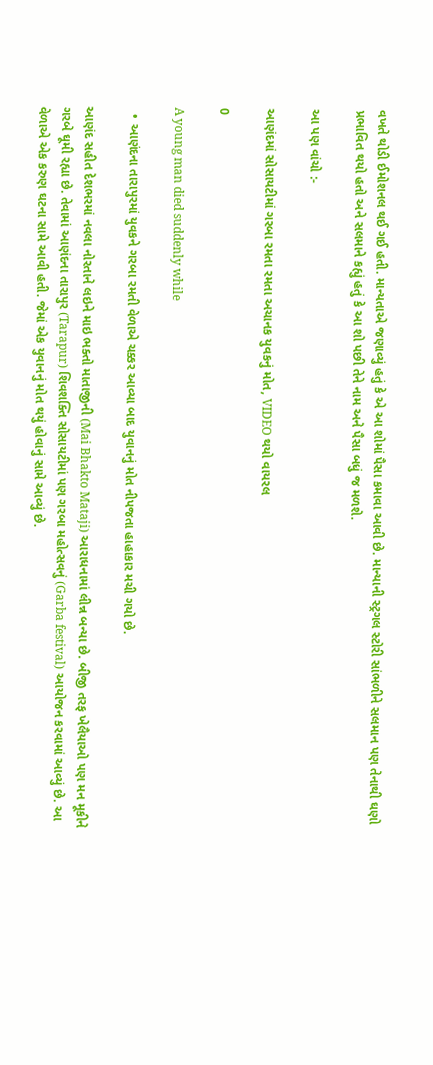વખતે થોડી ઈમોશનલ થઈ ગઈ હતી. માન્યતાએ જણાવ્યું હતું કે એ આ શોમાં પૈસા કમાવા આવી છે. માન્યાની સ્ટ્રગલ સ્ટોરી સાંભળીને સલમાન પણ તેનાથી ઘણો પ્રભાવિત થયો હતો અને સલમાને કહ્યું હતું કે આ શો પછી તેને નામ અને પૈસા બધું જ મળશે.

આ પણ વાંચો :-

આણંદમાં સોસાયટીમાં ગરબા રમતા રમતા અચાનક યુવકનું મોત, VIDEO થયો વાયરલ

0

A young man died suddenly while

  • આણંદના તારાપુરમાં યુવકને ગરબા રમતી વેળાએ ચક્કર આવ્યા બાદ યુવાનનું મોત નીપજતા હાહાકાર મચી ગયો છે.

આણંદ સહીત દેશભરમાં નવલા નોરતાને લઇને માઇ ભક્તો માતાજીની (Mai Bhakto Mataji) આરાધનામાં લીન્ન બન્યા છે. બીજી તરફ ખેલૈયાઓ પણ મન મૂકીને ગરબે ઘૂમી રહ્યા છે. તેવામાં આણંદના તારાપુર (Tarapur) શિવશક્તિ સોસાયટીમાં પણ ગરબા મહોત્સવનું (Garba festival) આયોજન કરવામાં આવ્યું છે. આ વેળાએ એક કરુણ ઘટના સામે આવી હતી. જેમાં એક યુવાનનું મોત થયું હોવાનું સામે આવ્યું છે.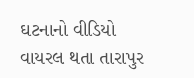ઘટનાનો વીડિયો વાયરલ થતા તારાપુર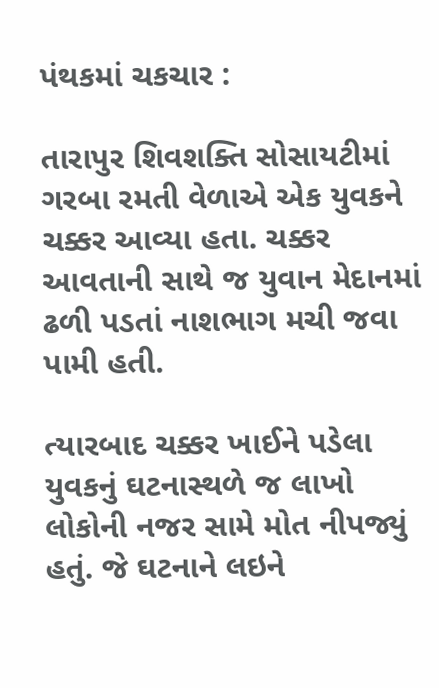પંથકમાં ચકચાર :

તારાપુર શિવશક્તિ સોસાયટીમાં ગરબા રમતી વેળાએ એક યુવકને ચક્કર આવ્યા હતા. ચક્કર આવતાની સાથે જ યુવાન મેદાનમાં ઢળી પડતાં નાશભાગ મચી જવા પામી હતી.

ત્યારબાદ ચક્કર ખાઈને પડેલા યુવકનું ઘટનાસ્થળે જ લાખો લોકોની નજર સામે મોત નીપજ્યું હતું. જે ઘટનાને લઇને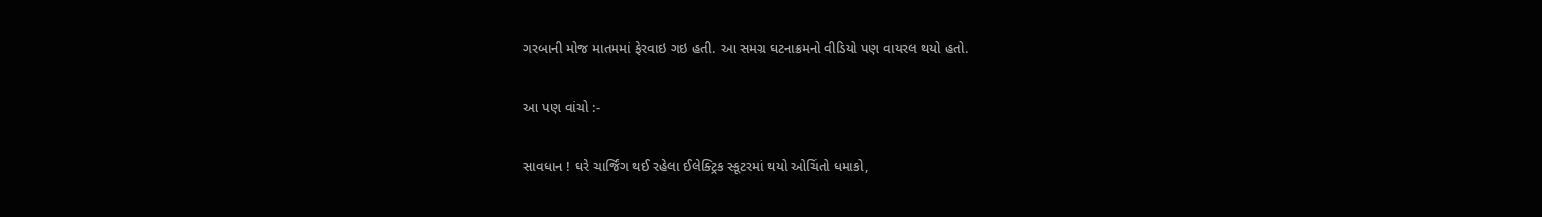ગરબાની મોજ માતમમાં ફેરવાઇ ગઇ હતી. આ સમગ્ર ઘટનાક્રમનો વીડિયો પણ વાયરલ થયો હતો.

આ પણ વાંચો :-

સાવધાન ! ઘરે ચાર્જિંગ થઈ રહેલા ઈલેક્ટ્રિક સ્કૂટરમાં થયો ઓચિંતો ધમાકો,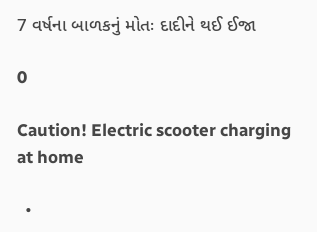7 વર્ષના બાળકનું મોતઃ દાદીને થઈ ઈજા

0

Caution! Electric scooter charging at home

  •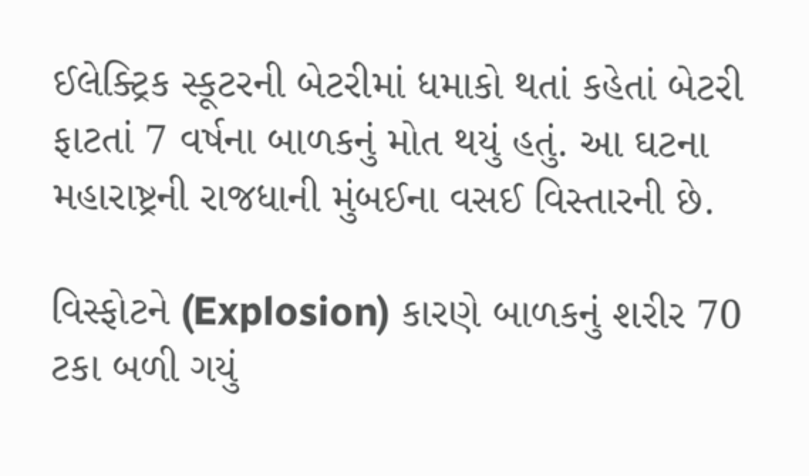ઈલેક્ટ્રિક સ્કૂટરની બેટરીમાં ધમાકો થતાં કહેતાં બેટરી ફાટતાં 7 વર્ષના બાળકનું મોત થયું હતું. આ ઘટના મહારાષ્ટ્રની રાજધાની મુંબઈના વસઈ વિસ્તારની છે.

વિસ્ફોટને (Explosion) કારણે બાળકનું શરીર 70 ટકા બળી ગયું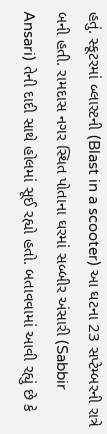હતું. સ્કૂટરમાં બ્લાસ્ટની (Blast in a scooter) આ ઘટના 23 સપ્ટેમ્બરની રાત્રે બની હતી. રામદાસ નગર સ્થિત પોતાના ઘરમાં સબ્બીર અંસારી (Sabbir Ansari) તેની દાદી સાથે હોલમાં સૂઈ રહ્યો હતો. બતાવવામાં આવી રહ્યું છે કે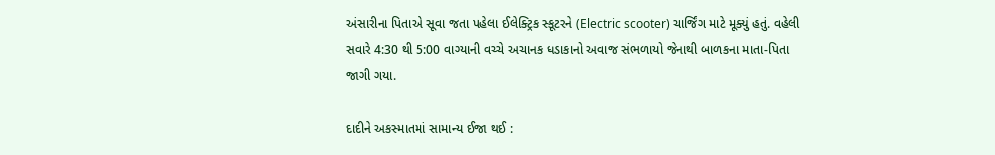અંસારીના પિતાએ સૂવા જતા પહેલા ઈલેક્ટ્રિક સ્કૂટરને (Electric scooter) ચાર્જિંગ માટે મૂક્યું હતું. વહેલી સવારે 4:30 થી 5:00 વાગ્યાની વચ્ચે અચાનક ધડાકાનો અવાજ સંભળાયો જેનાથી બાળકના માતા-પિતા જાગી ગયા.

દાદીને અકસ્માતમાં સામાન્ય ઈજા થઈ :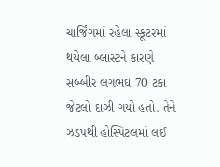ચાર્જિંગમાં રહેલા સ્કૂટરમાં થયેલા બ્લાસ્ટને કારણે સબ્બીર લગભઘ 70 ટકા જેટલો દાઝી ગયો હતો. તેને ઝડપથી હોસ્પિટલમાં લઈ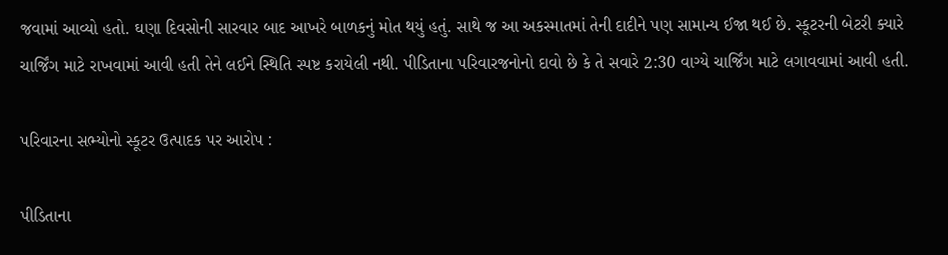જવામાં આવ્યો હતો. ઘણા દિવસોની સારવાર બાદ આખરે બાળકનું મોત થયું હતું. સાથે જ આ અકસ્માતમાં તેની દાદીને પણ સામાન્ય ઈજા થઈ છે. સ્કૂટરની બેટરી ક્યારે ચાર્જિંગ માટે રાખવામાં આવી હતી તેને લઈને સ્થિતિ સ્પષ્ટ કરાયેલી નથી. પીડિતાના પરિવારજનોનો દાવો છે કે તે સવારે 2:30 વાગ્યે ચાર્જિંગ માટે લગાવવામાં આવી હતી.

પરિવારના સભ્યોનો સ્કૂટર ઉત્પાદક પર આરોપ :

પીડિતાના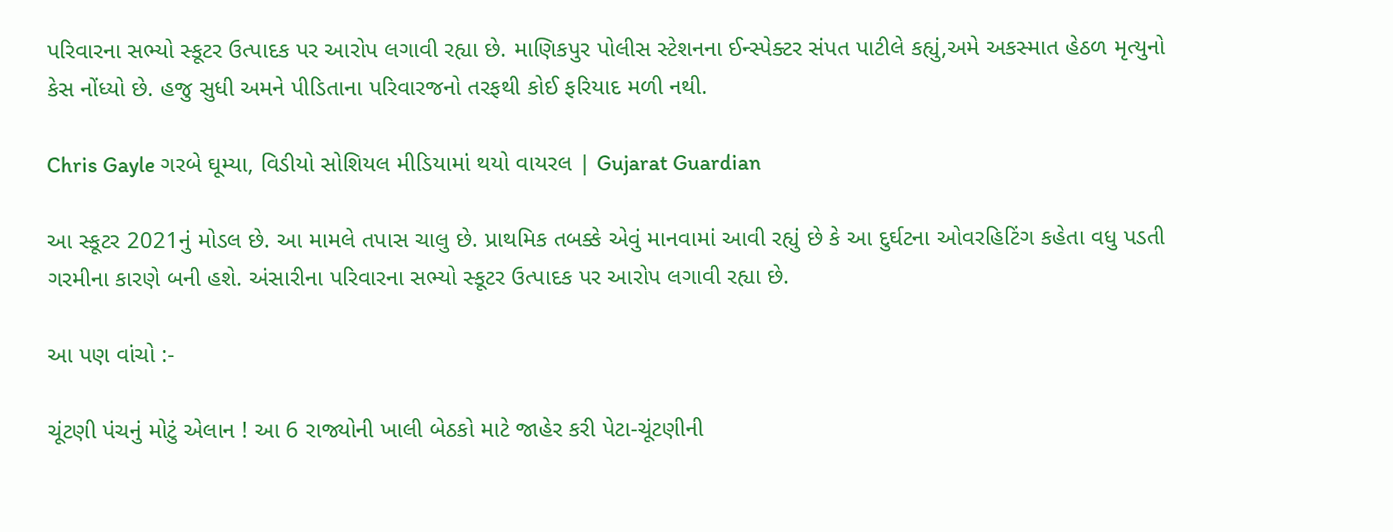પરિવારના સભ્યો સ્કૂટર ઉત્પાદક પર આરોપ લગાવી રહ્યા છે. માણિકપુર પોલીસ સ્ટેશનના ઈન્સ્પેક્ટર સંપત પાટીલે કહ્યું,અમે અકસ્માત હેઠળ મૃત્યુનો કેસ નોંધ્યો છે. હજુ સુધી અમને પીડિતાના પરિવારજનો તરફથી કોઈ ફરિયાદ મળી નથી.

Chris Gayle ગરબે ઘૂમ્યા, વિડીયો સોશિયલ મીડિયામાં થયો વાયરલ | Gujarat Guardian

આ સ્કૂટર 2021નું મોડલ છે. આ મામલે તપાસ ચાલુ છે. પ્રાથમિક તબક્કે એવું માનવામાં આવી રહ્યું છે કે આ દુર્ઘટના ઓવરહિટિંગ કહેતા વધુ પડતી ગરમીના કારણે બની હશે. અંસારીના પરિવારના સભ્યો સ્કૂટર ઉત્પાદક પર આરોપ લગાવી રહ્યા છે.

આ પણ વાંચો :-

ચૂંટણી પંચનું મોટું એલાન ! આ 6 રાજ્યોની ખાલી બેઠકો માટે જાહેર કરી પેટા-ચૂંટણીની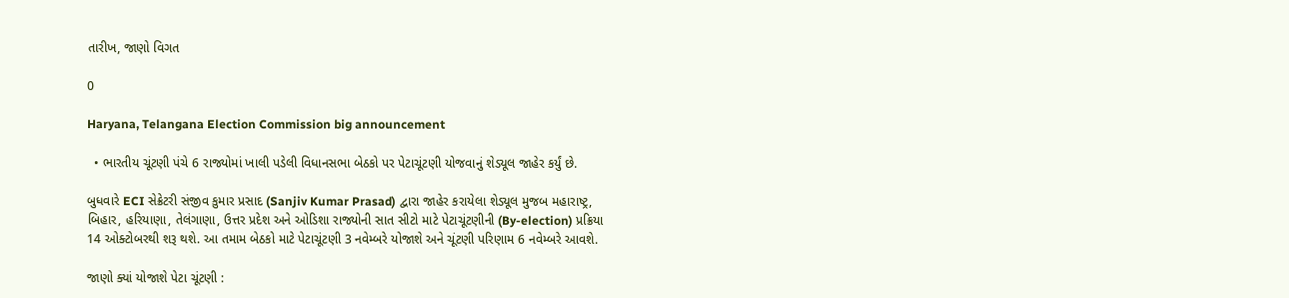તારીખ, જાણો વિગત

0

Haryana, Telangana Election Commission big announcement

  • ભારતીય ચૂંટણી પંચે 6 રાજ્યોમાં ખાલી પડેલી વિધાનસભા બેઠકો પર પેટાચૂંટણી યોજવાનું શેડ્યૂલ જાહેર કર્યું છે.

બુધવારે ECI સેક્રેટરી સંજીવ કુમાર પ્રસાદ (Sanjiv Kumar Prasad) દ્વારા જાહેર કરાયેલા શેડ્યૂલ મુજબ મહારાષ્ટ્ર, બિહાર, હરિયાણા, તેલંગાણા, ઉત્તર પ્રદેશ અને ઓડિશા રાજ્યોની સાત સીટો માટે પેટાચૂંટણીની (By-election) પ્રક્રિયા 14 ઓક્ટોબરથી શરૂ થશે. આ તમામ બેઠકો માટે પેટાચૂંટણી 3 નવેમ્બરે યોજાશે અને ચૂંટણી પરિણામ 6 નવેમ્બરે આવશે.

જાણો ક્યાં યોજાશે પેટા ચૂંટણી :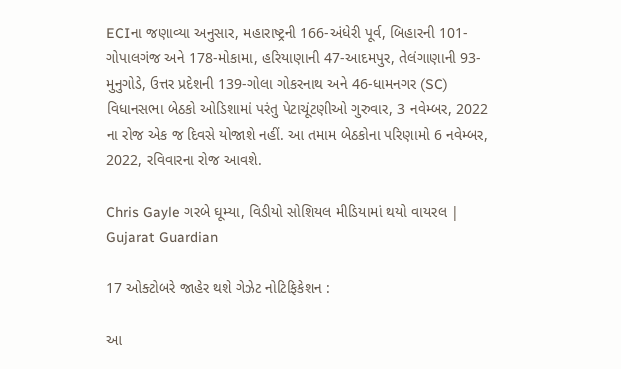ECIના જણાવ્યા અનુસાર, મહારાષ્ટ્રની 166-અંધેરી પૂર્વ, બિહારની 101-ગોપાલગંજ અને 178-મોકામા, હરિયાણાની 47-આદમપુર, તેલંગાણાની 93-મુનુગોડે, ઉત્તર પ્રદેશની 139-ગોલા ગોકરનાથ અને 46-ધામનગર (SC) વિધાનસભા બેઠકો ઓડિશામાં પરંતુ પેટાચૂંટણીઓ ગુરુવાર, 3 નવેમ્બર, 2022 ના રોજ એક જ દિવસે યોજાશે નહીં. આ તમામ બેઠકોના પરિણામો 6 નવેમ્બર, 2022, રવિવારના રોજ આવશે.

Chris Gayle ગરબે ઘૂમ્યા, વિડીયો સોશિયલ મીડિયામાં થયો વાયરલ | Gujarat Guardian

17 ઓક્ટોબરે જાહેર થશે ગેઝેટ નોટિફિકેશન :

આ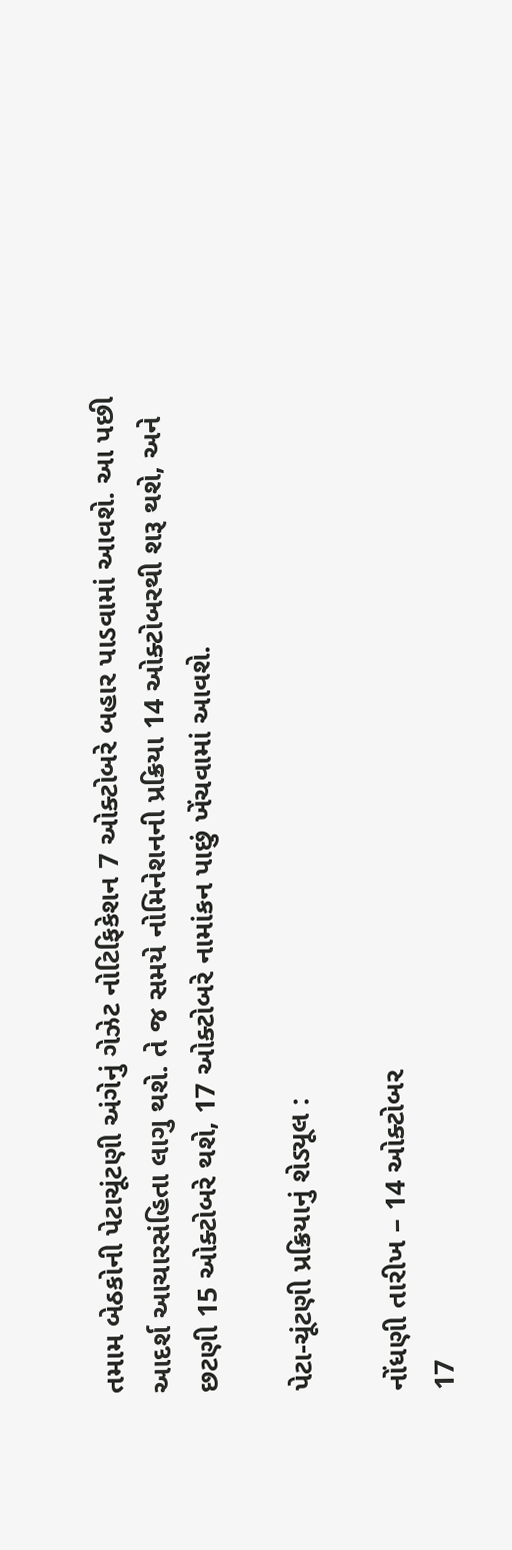તમામ બેઠકોની પેટાચૂંટણી અંગેનું ગેઝેટ નોટિફિકેશન 7 ઓક્ટોબરે બહાર પાડવામાં આવશે. આ પછી આદર્શ આચારસંહિતા લાગુ થશે. તે જ સમયે નોમિનેશનની પ્રક્રિયા 14 ઓક્ટોબરથી શરૂ થશે, અને છટણી 15 ઓક્ટોબરે થશે, 17 ઓક્ટોબરે નામાંકન પાછું ખેંચવામાં આવશે.

પેટા-ચૂંટણી પ્રક્રિયાનું શેડ્યૂલ :

નોંધણી તારીખ – 14 ઓક્ટોબર
17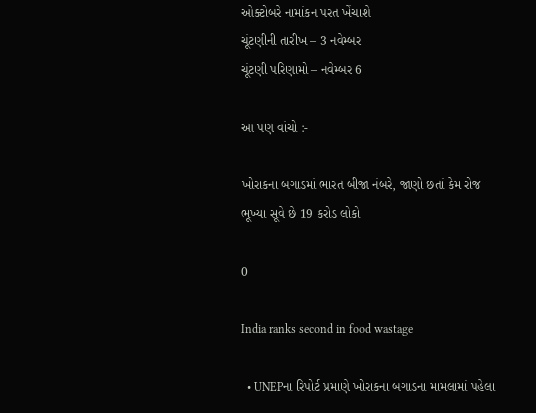ઓક્ટોબરે નામાંકન પરત ખેંચાશે
ચૂંટણીની તારીખ – 3 નવેમ્બર
ચૂંટણી પરિણામો – નવેમ્બર 6

આ પણ વાંચો :-

ખોરાકના બગાડમાં ભારત બીજા નંબરે, જાણો છતાં કેમ રોજ ભૂખ્યા સૂવે છે 19 કરોડ લોકો

0

India ranks second in food wastage

  • UNEPના રિપોર્ટ પ્રમાણે ખોરાકના બગાડના મામલામાં પહેલા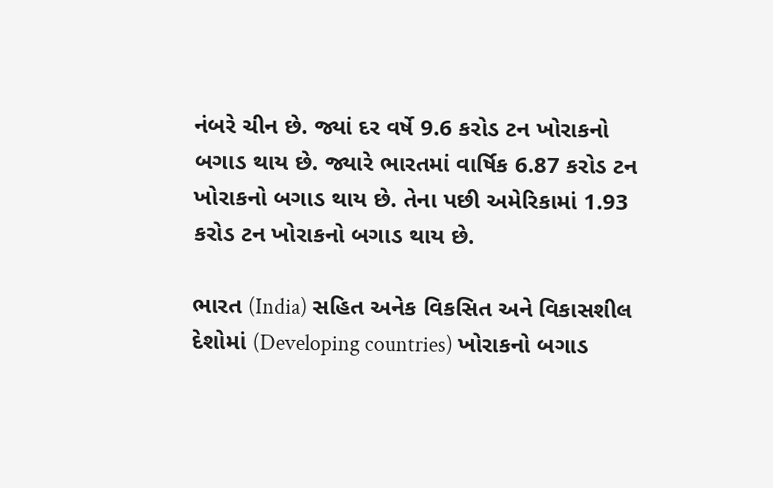નંબરે ચીન છે. જ્યાં દર વર્ષે 9.6 કરોડ ટન ખોરાકનો બગાડ થાય છે. જ્યારે ભારતમાં વાર્ષિક 6.87 કરોડ ટન ખોરાકનો બગાડ થાય છે. તેના પછી અમેરિકામાં 1.93 કરોડ ટન ખોરાકનો બગાડ થાય છે.

ભારત (India) સહિત અનેક વિકસિત અને વિકાસશીલ દેશોમાં (Developing countries) ખોરાકનો બગાડ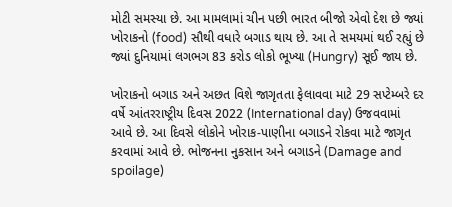મોટી સમસ્યા છે. આ મામલામાં ચીન પછી ભારત બીજો એવો દેશ છે જ્યાં ખોરાકનો (food) સૌથી વધારે બગાડ થાય છે. આ તે સમયમાં થઈ રહ્યું છે જ્યાં દુનિયામાં લગભગ 83 કરોડ લોકો ભૂખ્યા (Hungry) સૂઈ જાય છે.

ખોરાકનો બગાડ અને અછત વિશે જાગૃતતા ફેલાવવા માટે 29 સપ્ટેમ્બરે દર વર્ષે આંતરરાષ્ટ્રીય દિવસ 2022 (International day) ઉજવવામાં આવે છે. આ દિવસે લોકોને ખોરાક-પાણીના બગાડને રોકવા માટે જાગૃત કરવામાં આવે છે. ભોજનના નુકસાન અને બગાડને (Damage and spoilage)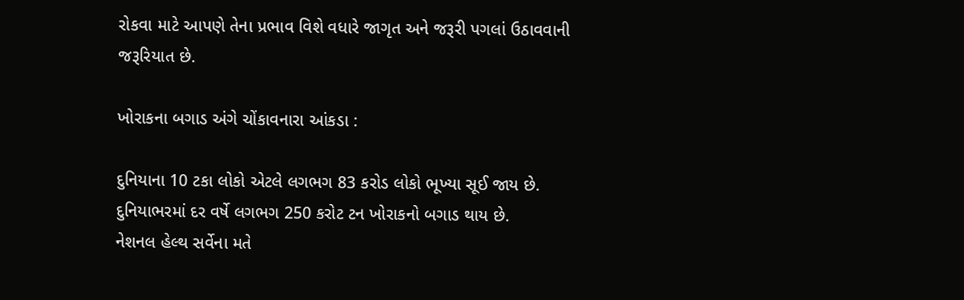રોકવા માટે આપણે તેના પ્રભાવ વિશે વધારે જાગૃત અને જરૂરી પગલાં ઉઠાવવાની જરૂરિયાત છે.

ખોરાકના બગાડ અંગે ચોંકાવનારા આંકડા :

દુનિયાના 10 ટકા લોકો એટલે લગભગ 83 કરોડ લોકો ભૂખ્યા સૂઈ જાય છે.
દુનિયાભરમાં દર વર્ષે લગભગ 250 કરોટ ટન ખોરાકનો બગાડ થાય છે.
નેશનલ હેલ્થ સર્વેના મતે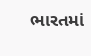ભારતમાં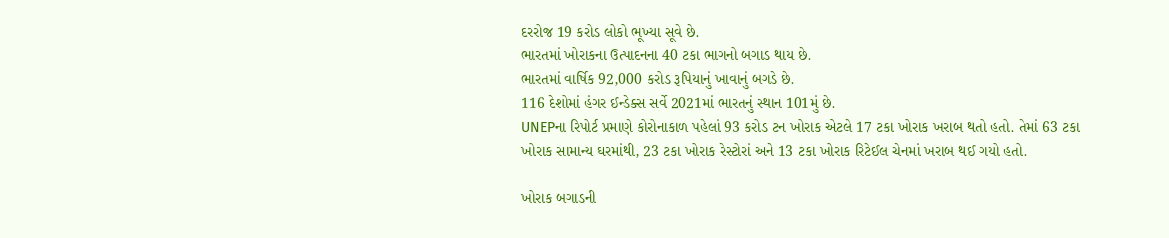દરરોજ 19 કરોડ લોકો ભૂખ્યા સૂવે છે.
ભારતમાં ખોરાકના ઉત્પાદનના 40 ટકા ભાગનો બગાડ થાય છે.
ભારતમાં વાર્ષિક 92,000 કરોડ રૂપિયાનું ખાવાનું બગડે છે.
116 દેશોમાં હંગર ઈન્ડેક્સ સર્વે 2021માં ભારતનું સ્થાન 101મું છે.
UNEPના રિપોર્ટ પ્રમાણે કોરોનાકાળ પહેલાં 93 કરોડ ટન ખોરાક એટલે 17 ટકા ખોરાક ખરાબ થતો હતો. તેમાં 63 ટકા ખોરાક સામાન્ય ઘરમાંથી, 23 ટકા ખોરાક રેસ્ટોરાં અને 13 ટકા ખોરાક રિટેઈલ ચેનમાં ખરાબ થઈ ગયો હતો.

ખોરાક બગાડની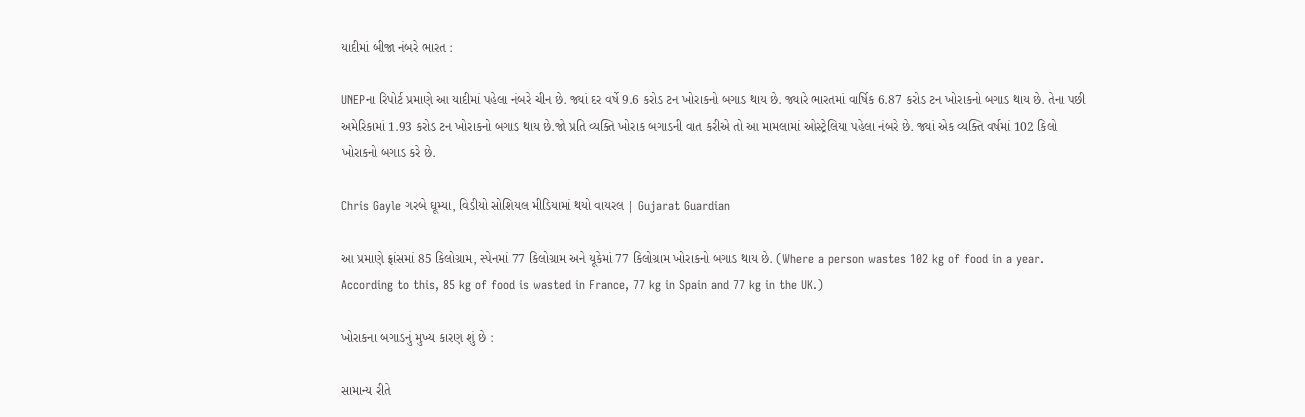યાદીમાં બીજા નંબરે ભારત :

UNEPના રિપોર્ટ પ્રમાણે આ યાદીમાં પહેલા નંબરે ચીન છે. જ્યાં દર વર્ષે 9.6 કરોડ ટન ખોરાકનો બગાડ થાય છે. જ્યારે ભારતમાં વાર્ષિક 6.87 કરોડ ટન ખોરાકનો બગાડ થાય છે. તેના પછી અમેરિકામાં 1.93 કરોડ ટન ખોરાકનો બગાડ થાય છે.જો પ્રતિ વ્યક્તિ ખોરાક બગાડની વાત કરીએ તો આ મામલામાં ઓસ્ટ્રેલિયા પહેલા નંબરે છે. જ્યાં એક વ્યક્તિ વર્ષમાં 102 કિલો ખોરાકનો બગાડ કરે છે.

Chris Gayle ગરબે ઘૂમ્યા, વિડીયો સોશિયલ મીડિયામાં થયો વાયરલ | Gujarat Guardian

આ પ્રમાણે ફ્રાંસમાં 85 કિલોગ્રામ, સ્પેનમાં 77 કિલોગ્રામ અને યૂકેમાં 77 કિલોગ્રામ ખોરાકનો બગાડ થાય છે. (Where a person wastes 102 kg of food in a year. According to this, 85 kg of food is wasted in France, 77 kg in Spain and 77 kg in the UK.)

ખોરાકના બગાડનું મુખ્ય કારણ શું છે :

સામાન્ય રીતે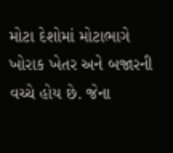મોટા દેશોમાં મોટાભાગે ખોરાક ખેતર અને બજારની વચ્ચે હોય છે. જેના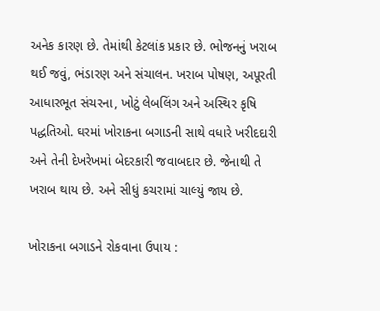અનેક કારણ છે. તેમાંથી કેટલાંક પ્રકાર છે. ભોજનનું ખરાબ થઈ જવું, ભંડારણ અને સંચાલન. ખરાબ પોષણ, અપૂરતી આધારભૂત સંચરના, ખોટું લેબલિંગ અને અસ્થિર કૃષિ પદ્ધતિઓ. ઘરમાં ખોરાકના બગાડની સાથે વધારે ખરીદદારી અને તેની દેખરેખમાં બેદરકારી જવાબદાર છે. જેનાથી તે ખરાબ થાય છે. અને સીધું કચરામાં ચાલ્યું જાય છે.

ખોરાકના બગાડને રોકવાના ઉપાય :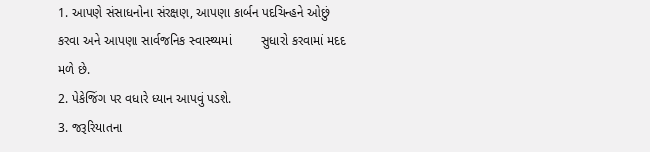1. આપણે સંસાધનોના સંરક્ષણ, આપણા કાર્બન પદચિન્હને ઓછું કરવા અને આપણા સાર્વજનિક સ્વાસ્થ્યમાં        સુધારો કરવામાં મદદ મળે છે.
2. પેકેજિંગ પર વધારે ધ્યાન આપવું પડશે.
3. જરૂરિયાતના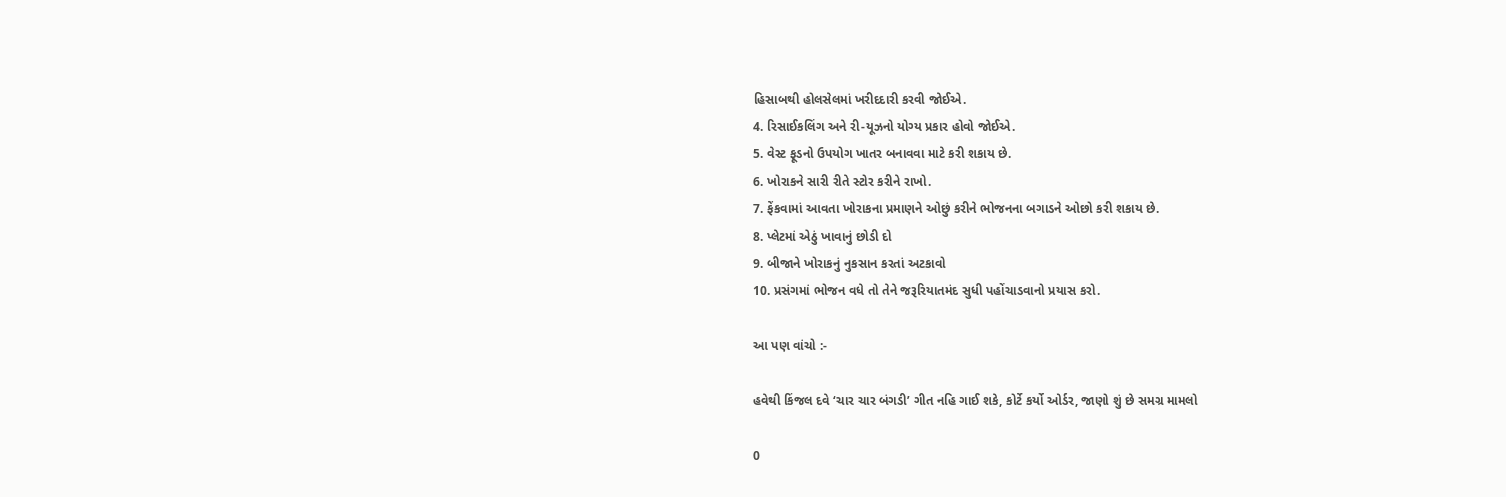હિસાબથી હોલસેલમાં ખરીદદારી કરવી જોઈએ.
4. રિસાઈકલિંગ અને રી-યૂઝનો યોગ્ય પ્રકાર હોવો જોઈએ.
5. વેસ્ટ ફૂડનો ઉપયોગ ખાતર બનાવવા માટે કરી શકાય છે.
6. ખોરાકને સારી રીતે સ્ટોર કરીને રાખો.
7. ફેંકવામાં આવતા ખોરાકના પ્રમાણને ઓછું કરીને ભોજનના બગાડને ઓછો કરી શકાય છે.
8. પ્લેટમાં એઠું ખાવાનું છોડી દો
9. બીજાને ખોરાકનું નુકસાન કરતાં અટકાવો
10. પ્રસંગમાં ભોજન વધે તો તેને જરૂરિયાતમંદ સુધી પહોંચાડવાનો પ્રયાસ કરો.

આ પણ વાંચો :-

હવેથી કિંજલ દવે ‘ચાર ચાર બંગડી’ ગીત નહિ ગાઈ શકે, કોર્ટે કર્યો ઓર્ડર, જાણો શું છે સમગ્ર મામલો

0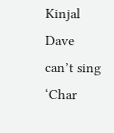Kinjal Dave can’t sing ‘Char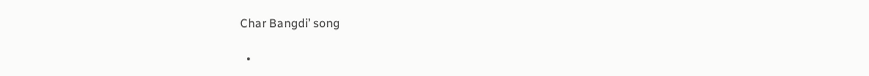Char Bangdi’ song

  •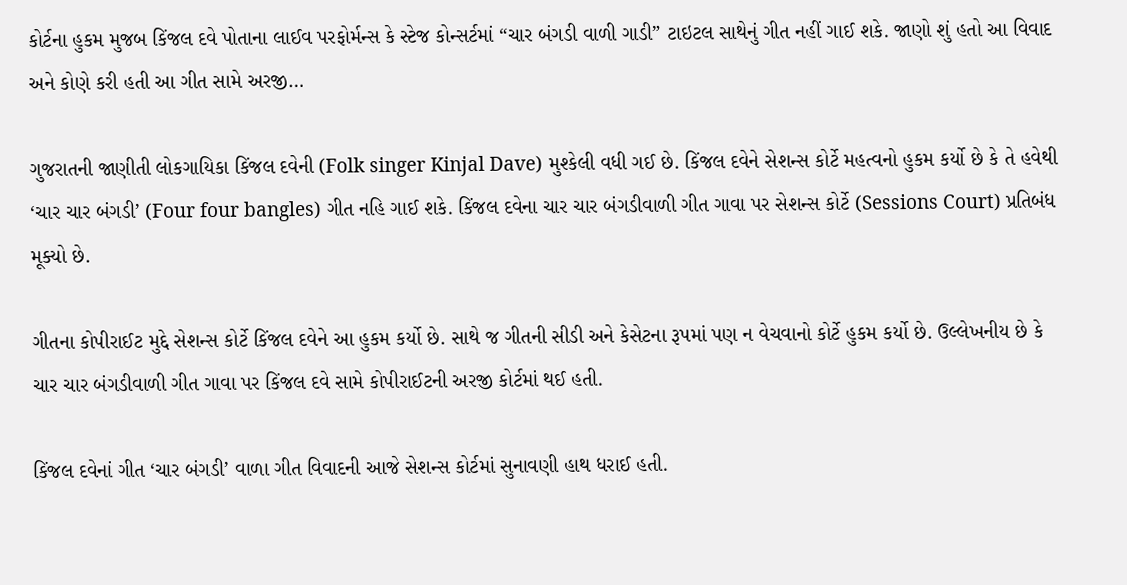કોર્ટના હુકમ મુજબ કિંજલ દવે પોતાના લાઈવ પરફોર્મન્સ કે સ્ટેજ કોન્સર્ટમાં “ચાર બંગડી વાળી ગાડી” ટાઇટલ સાથેનું ગીત નહીં ગાઈ શકે. જાણો શું હતો આ વિવાદ અને કોણે કરી હતી આ ગીત સામે અરજી…

ગુજરાતની જાણીતી લોકગાયિકા કિંજલ દવેની (Folk singer Kinjal Dave) મુશ્કેલી વધી ગઈ છે. કિંજલ દવેને સેશન્સ કોર્ટે મહત્વનો હુકમ કર્યો છે કે તે હવેથી ‘ચાર ચાર બંગડી’ (Four four bangles) ગીત નહિ ગાઈ શકે. કિંજલ દવેના ચાર ચાર બંગડીવાળી ગીત ગાવા પર સેશન્સ કોર્ટે (Sessions Court) પ્રતિબંધ મૂક્યો છે.

ગીતના કોપીરાઈટ મુદ્દે સેશન્સ કોર્ટે કિંજલ દવેને આ હુકમ કર્યો છે. સાથે જ ગીતની સીડી અને કેસેટના રૂપમાં પણ ન વેચવાનો કોર્ટે હુકમ કર્યો છે. ઉલ્લેખનીય છે કે ચાર ચાર બંગડીવાળી ગીત ગાવા પર કિંજલ દવે સામે કોપીરાઈટની અરજી કોર્ટમાં થઈ હતી.

કિંજલ દવેનાં ગીત ‘ચાર બંગડી’ વાળા ગીત વિવાદની આજે સેશન્સ કોર્ટમાં સુનાવણી હાથ ધરાઈ હતી.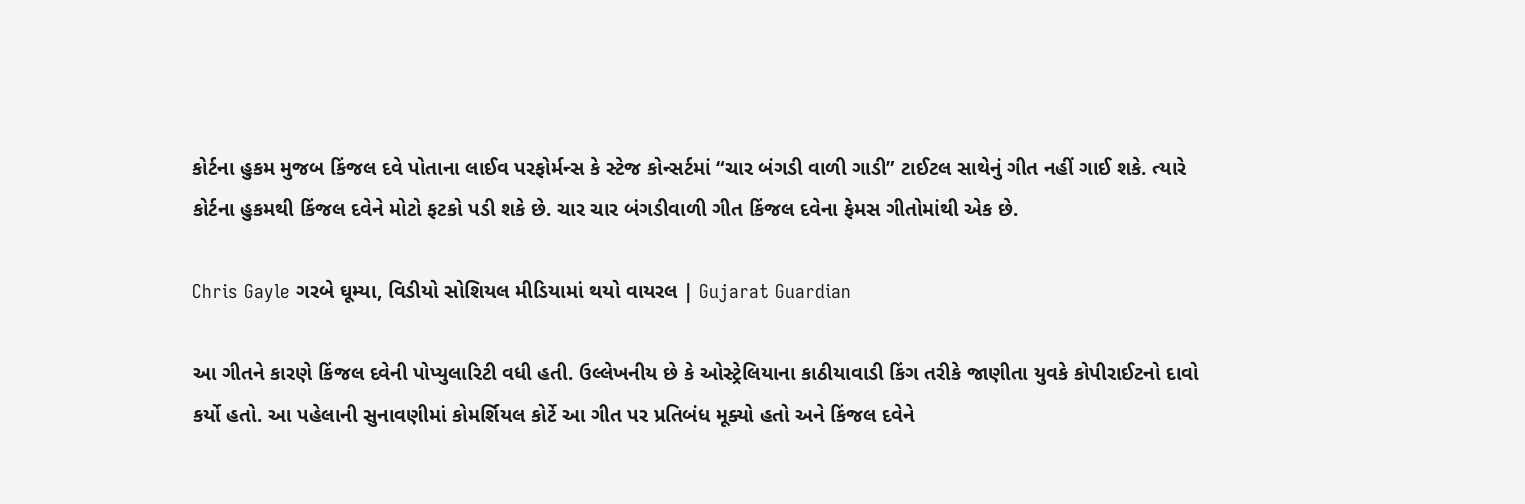કોર્ટના હુકમ મુજબ કિંજલ દવે પોતાના લાઈવ પરફોર્મન્સ કે સ્ટેજ કોન્સર્ટમાં “ચાર બંગડી વાળી ગાડી” ટાઈટલ સાથેનું ગીત નહીં ગાઈ શકે. ત્યારે કોર્ટના હુકમથી કિંજલ દવેને મોટો ફટકો પડી શકે છે. ચાર ચાર બંગડીવાળી ગીત કિંજલ દવેના ફેમસ ગીતોમાંથી એક છે.

Chris Gayle ગરબે ઘૂમ્યા, વિડીયો સોશિયલ મીડિયામાં થયો વાયરલ | Gujarat Guardian

આ ગીતને કારણે કિંજલ દવેની પોપ્યુલારિટી વધી હતી. ઉલ્લેખનીય છે કે ઓસ્ટ્રેલિયાના કાઠીયાવાડી કિંગ તરીકે જાણીતા યુવકે કોપીરાઈટનો દાવો કર્યો હતો. આ પહેલાની સુનાવણીમાં કોમર્શિયલ કોર્ટે આ ગીત પર પ્રતિબંધ મૂક્યો હતો અને કિંજલ દવેને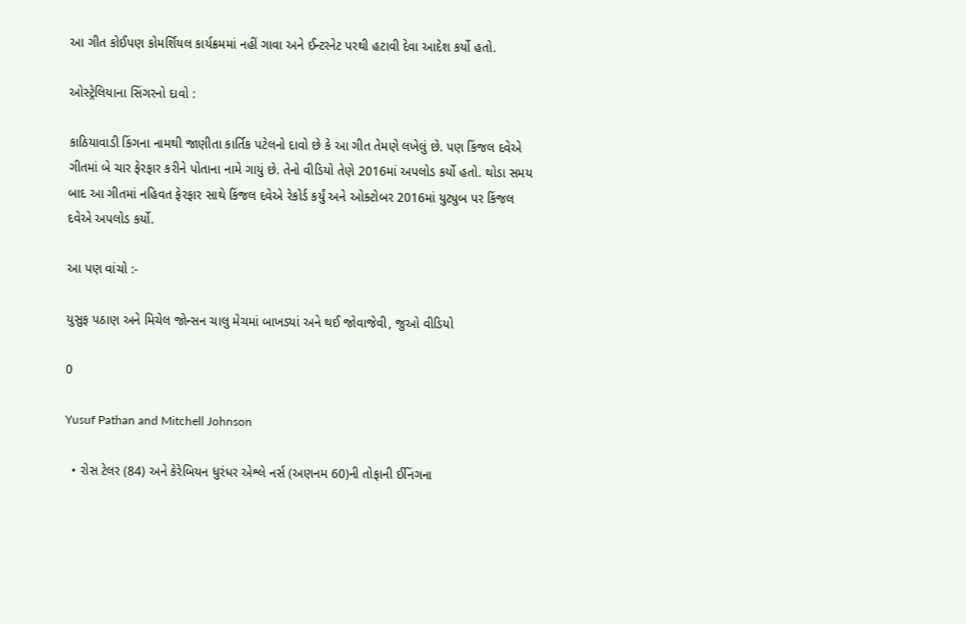આ ગીત કોઈપણ કોમર્શિયલ કાર્યક્રમમાં નહીં ગાવા અને ઈન્ટરનેટ પરથી હટાવી દેવા આદેશ કર્યો હતો.

ઓસ્ટ્રેલિયાના સિંગરનો દાવો :

કાઠિયાવાડી કિંગના નામથી જાણીતા કાર્તિક પટેલનો દાવો છે કે આ ગીત તેમણે લખેલું છે. પણ કિંજલ દવેએ ગીતમાં બે ચાર ફેરફાર કરીને પોતાના નામે ગાયું છે. તેનો વીડિયો તેણે 2016માં અપલોડ કર્યો હતો. થોડા સમય બાદ આ ગીતમાં નહિવત ફેરફાર સાથે કિંજલ દવેએ રેકોર્ડ કર્યું અને ઓક્ટોબર 2016માં યુટ્યુબ પર કિંજલ દવેએ અપલોડ કર્યો.

આ પણ વાંચો :-

યુસુફ પઠાણ અને મિચેલ જોન્સન ચાલુ મેચમાં બાખડ્યાં અને થઈ જોવાજેવી, જુઓ વીડિયો

0

Yusuf Pathan and Mitchell Johnson

  • રોસ ટેલર (84) અને કેરેબિયન ધુરંધર એશ્લે નર્સ (અણનમ 60)ની તોફાની ઈનિંગના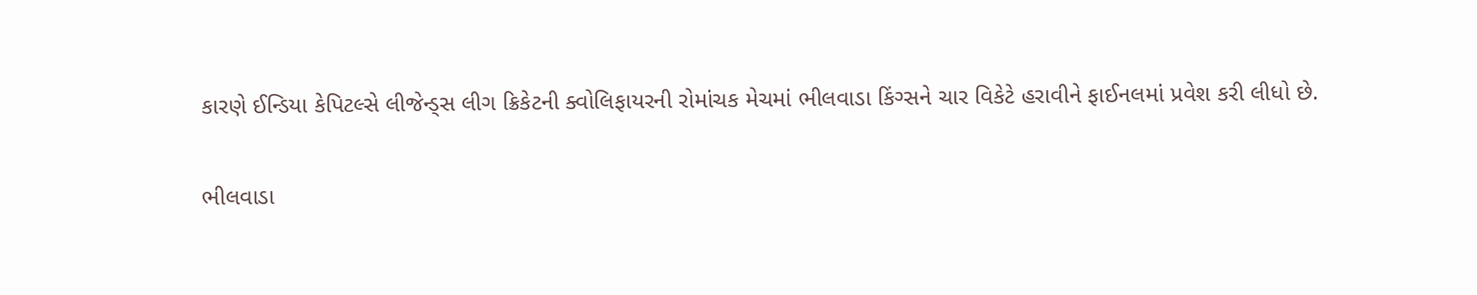કારણે ઈન્ડિયા કેપિટલ્સે લીજેન્ડ્સ લીગ ક્રિકેટની ક્વોલિફાયરની રોમાંચક મેચમાં ભીલવાડા કિંગ્સને ચાર વિકેટે હરાવીને ફાઈનલમાં પ્રવેશ કરી લીધો છે.

ભીલવાડા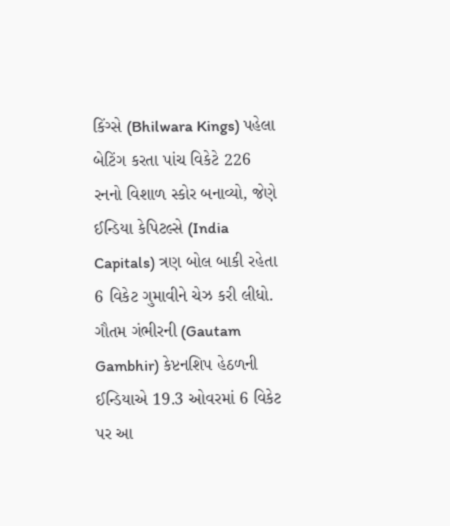કિંગ્સે (Bhilwara Kings) પહેલા બેટિંગ કરતા પાંચ વિકેટે 226 રનનો વિશાળ સ્કોર બનાવ્યો, જેણે ઈન્ડિયા કેપિટલ્સે (India Capitals) ત્રણ બોલ બાકી રહેતા 6 વિકેટ ગુમાવીને ચેઝ કરી લીધો. ગૌતમ ગંભીરની (Gautam Gambhir) કેપ્ટનશિપ હેઠળની ઈન્ડિયાએ 19.3 ઓવરમાં 6 વિકેટ પર આ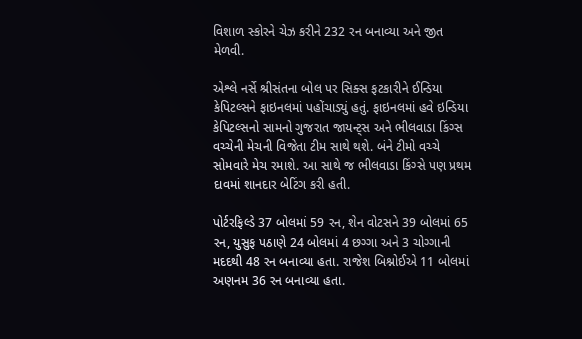વિશાળ સ્કોરને ચેઝ કરીને 232 રન બનાવ્યા અને જીત મેળવી.

એશ્લે નર્સે શ્રીસંતના બોલ પર સિક્સ ફટકારીને ઈન્ડિયા કેપિટલ્સને ફાઇનલમાં પહોંચાડ્યું હતું. ફાઇનલમાં હવે ઇન્ડિયા કેપિટલ્સનો સામનો ગુજરાત જાયન્ટ્સ અને ભીલવાડા કિંગ્સ વચ્ચેની મેચની વિજેતા ટીમ સાથે થશે. બંને ટીમો વચ્ચે સોમવારે મેચ રમાશે. આ સાથે જ ભીલવાડા કિંગ્સે પણ પ્રથમ દાવમાં શાનદાર બેટિંગ કરી હતી.

પોર્ટરફિલ્ડે 37 બોલમાં 59 રન, શેન વોટસને 39 બોલમાં 65 રન, યુસુફ પઠાણે 24 બોલમાં 4 છગ્ગા અને 3 ચોગ્ગાની મદદથી 48 રન બનાવ્યા હતા. રાજેશ બિશ્નોઈએ 11 બોલમાં અણનમ 36 રન બનાવ્યા હતા.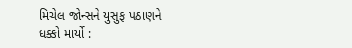મિચેલ જોન્સને યુસુફ પઠાણને ધક્કો માર્યો :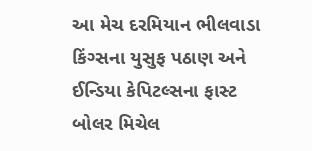આ મેચ દરમિયાન ભીલવાડા કિંગ્સના યુસુફ પઠાણ અને ઈન્ડિયા કેપિટલ્સના ફાસ્ટ બોલર મિચેલ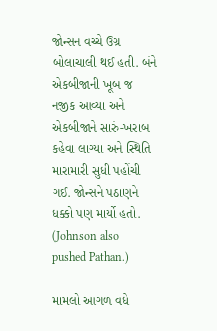જોન્સન વચ્ચે ઉગ્ર બોલાચાલી થઈ હતી. બંને એકબીજાની ખૂબ જ નજીક આવ્યા અને એકબીજાને સારું-ખરાબ કહેવા લાગ્યા અને સ્થિતિ મારામારી સુધી પહોંચી ગઈ. જોન્સને પઠાણને ધક્કો પણ માર્યો હતો. (Johnson also pushed Pathan.)

મામલો આગળ વધે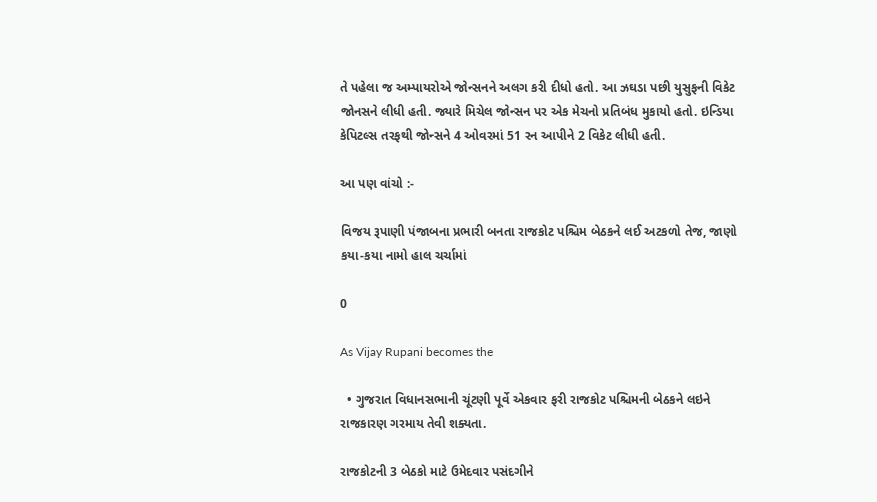તે પહેલા જ અમ્પાયરોએ જોન્સનને અલગ કરી દીધો હતો. આ ઝઘડા પછી યુસુફની વિકેટ જોનસને લીધી હતી. જ્યારે મિચેલ જોન્સન પર એક મેચનો પ્રતિબંધ મુકાયો હતો. ઇન્ડિયા કેપિટલ્સ તરફથી જોન્સને 4 ઓવરમાં 51 રન આપીને 2 વિકેટ લીધી હતી.

આ પણ વાંચો :-

વિજય રૂપાણી પંજાબના પ્રભારી બનતા રાજકોટ પશ્ચિમ બેઠકને લઈ અટકળો તેજ, જાણો કયા-કયા નામો હાલ ચર્ચામાં

0

As Vijay Rupani becomes the

  • ગુજરાત વિધાનસભાની ચૂંટણી પૂર્વે એકવાર ફરી રાજકોટ પશ્ચિમની બેઠકને લઇને રાજકારણ ગરમાય તેવી શક્યતા.

રાજકોટની 3 બેઠકો માટે ઉમેદવાર પસંદગીને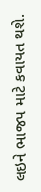લઇને ભાજપ માટે કવાયત થશે.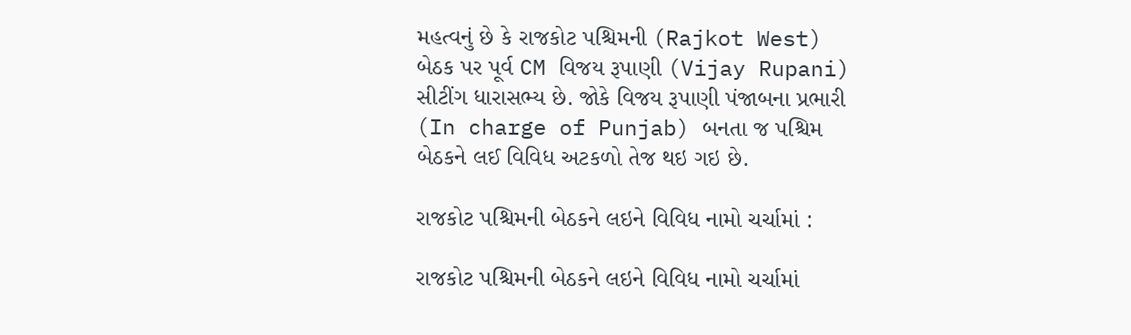મહત્વનું છે કે રાજકોટ પશ્ચિમની (Rajkot West) બેઠક પર પૂર્વ CM વિજય રૂપાણી (Vijay Rupani) સીટીંગ ધારાસભ્ય છે. જોકે વિજય રૂપાણી પંજાબના પ્રભારી (In charge of Punjab) બનતા જ પશ્ચિમ બેઠકને લઈ વિવિધ અટકળો તેજ થઇ ગઇ છે.

રાજકોટ પશ્ચિમની બેઠકને લઇને વિવિધ નામો ચર્ચામાં :

રાજકોટ પશ્ચિમની બેઠકને લઇને વિવિધ નામો ચર્ચામાં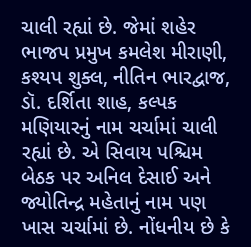ચાલી રહ્યાં છે. જેમાં શહેર ભાજપ પ્રમુખ કમલેશ મીરાણી, કશ્યપ શુક્લ, નીતિન ભારદ્વાજ, ડૉ. દર્શિતા શાહ, કલ્પક મણિયારનું નામ ચર્ચામાં ચાલી રહ્યાં છે. એ સિવાય પશ્ચિમ બેઠક પર અનિલ દેસાઈ અને જ્યોતિન્દ્ર મહેતાનું નામ પણ ખાસ ચર્ચામાં છે. નોંધનીય છે કે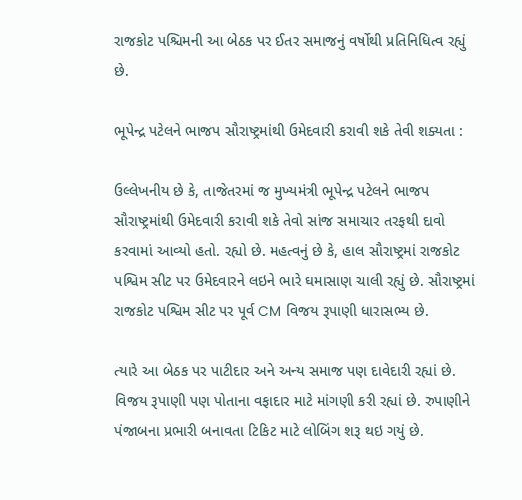રાજકોટ પશ્ચિમની આ બેઠક પર ઈતર સમાજનું વર્ષોથી પ્રતિનિધિત્વ રહ્યું છે.

ભૂપેન્દ્ર પટેલને ભાજપ સૌરાષ્ટ્રમાંથી ઉમેદવારી કરાવી શકે તેવી શક્યતા :

ઉલ્લેખનીય છે કે, તાજેતરમાં જ મુખ્યમંત્રી ભૂપેન્દ્ર પટેલને ભાજપ સૌરાષ્ટ્રમાંથી ઉમેદવારી કરાવી શકે તેવો સાંજ સમાચાર તરફથી દાવો કરવામાં આવ્યો હતો. રહ્યો છે. મહત્વનું છે કે, હાલ સૌરાષ્ટ્રમાં રાજકોટ પશ્વિમ સીટ પર ઉમેદવારને લઇને ભારે ઘમાસાણ ચાલી રહ્યું છે. સૌરાષ્ટ્રમાં રાજકોટ પશ્વિમ સીટ પર પૂર્વ CM વિજય રૂપાણી ધારાસભ્ય છે.

ત્યારે આ બેઠક પર પાટીદાર અને અન્ય સમાજ પણ દાવેદારી રહ્યાં છે. વિજય રૂપાણી પણ પોતાના વફાદાર માટે માંગણી કરી રહ્યાં છે. રુપાણીને પંજાબના પ્રભારી બનાવતા ટિકિટ માટે લોબિંગ શરૂ થઇ ગયું છે.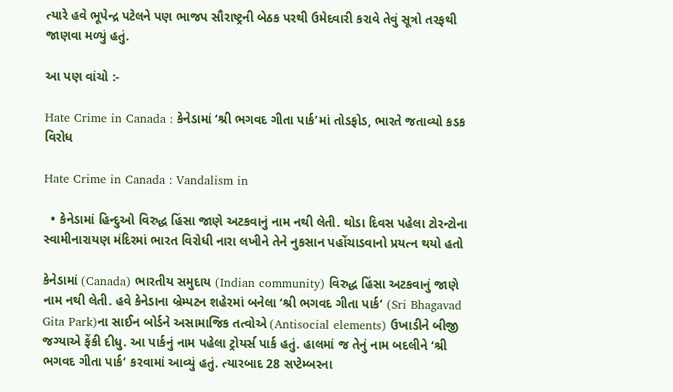ત્યારે હવે ભૂપેન્દ્ર પટેલને પણ ભાજપ સૌરાષ્ટ્રની બેઠક પરથી ઉમેદવારી કરાવે તેવું સૂત્રો તરફથી જાણવા મળ્યું હતું.

આ પણ વાંચો :-

Hate Crime in Canada : કેનેડામાં ‘શ્રી ભગવદ ગીતા પાર્ક’માં તોડફોડ, ભારતે જતાવ્યો કડક વિરોધ

Hate Crime in Canada : Vandalism in

  • કેનેડામાં હિન્દુઓ વિરુદ્ધ હિંસા જાણે અટકવાનું નામ નથી લેતી. થોડા દિવસ પહેલા ટોરન્ટોના સ્વામીનારાયણ મંદિરમાં ભારત વિરોધી નારા લખીને તેને નુકસાન પહોંચાડવાનો પ્રયત્ન થયો હતો

કેનેડામાં (Canada) ભારતીય સમુદાય (Indian community) વિરુદ્ધ હિંસા અટકવાનું જાણે નામ નથી લેતી. હવે કેનેડાના બ્રેમ્પટન શહેરમાં બનેલા ‘શ્રી ભગવદ ગીતા પાર્ક‘ (Sri Bhagavad Gita Park)ના સાઈન બોર્ડને અસામાજિક તત્વોએ (Antisocial elements) ઉખાડીને બીજી જગ્યાએ ફેંકી દીધુ. આ પાર્કનું નામ પહેલા ટ્રોયર્સ પાર્ક હતું. હાલમાં જ તેનું નામ બદલીને ‘શ્રી ભગવદ ગીતા પાર્ક‘ કરવામાં આવ્યું હતું. ત્યારબાદ 28 સપ્ટેમ્બરના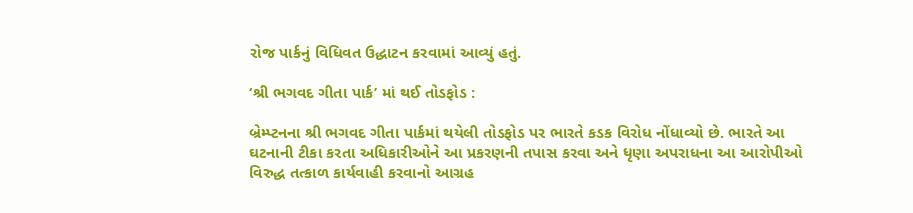રોજ પાર્કનું વિધિવત ઉદ્ધાટન કરવામાં આવ્યું હતું.

‘શ્રી ભગવદ ગીતા પાર્ક’ માં થઈ તોડફોડ :

બ્રેમ્પ્ટનના શ્રી ભગવદ ગીતા પાર્કમાં થયેલી તોડફોડ પર ભારતે કડક વિરોધ નોંધાવ્યો છે. ભારતે આ ઘટનાની ટીકા કરતા અધિકારીઓને આ પ્રકરણની તપાસ કરવા અને ધૃણા અપરાધના આ આરોપીઓ વિરુદ્ધ તત્કાળ કાર્યવાહી કરવાનો આગ્રહ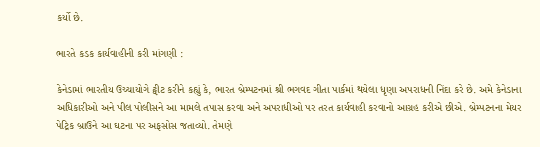કર્યો છે.

ભારતે કડક કાર્યવાહીની કરી માંગણી :

કેનેડામાં ભારતીય ઉચ્ચાયોગે ટ્વીટ કરીને કહ્યું કે, ભારત બ્રેમ્પટનમાં શ્રી ભગવદ ગીતા પાર્કમાં થયેલા ધૃણા અપરાધની નિંદા કરે છે. અમે કેનેડાના અધિકારીઓ અને પીલ પોલીસને આ મામલે તપાસ કરવા અને અપરાધીઓ પર તરત કાર્યવાહી કરવાનો આગ્રહ કરીએ છીએ. બ્રેમ્પટનના મેયર પેટ્રિક બ્રાઉને આ ઘટના પર અફસોસ જતાવ્યો. તેમણે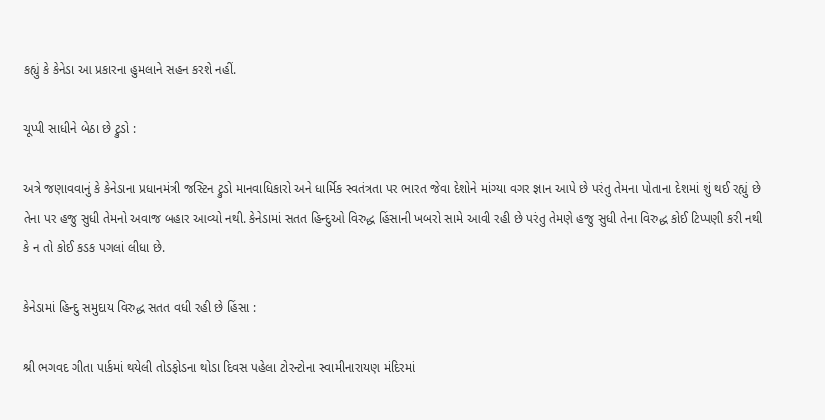કહ્યું કે કેનેડા આ પ્રકારના હુમલાને સહન કરશે નહીં.

ચૂપ્પી સાધીને બેઠા છે ટ્રુડો :

અત્રે જણાવવાનું કે કેનેડાના પ્રધાનમંત્રી જસ્ટિન ટ્રુડો માનવાધિકારો અને ધાર્મિક સ્વતંત્રતા પર ભારત જેવા દેશોને માંગ્યા વગર જ્ઞાન આપે છે પરંતુ તેમના પોતાના દેશમાં શું થઈ રહ્યું છે તેના પર હજુ સુધી તેમનો અવાજ બહાર આવ્યો નથી. કેનેડામાં સતત હિન્દુઓ વિરુદ્ધ હિંસાની ખબરો સામે આવી રહી છે પરંતુ તેમણે હજુ સુધી તેના વિરુદ્ધ કોઈ ટિપ્પણી કરી નથી કે ન તો કોઈ કડક પગલાં લીધા છે.

કેનેડામાં હિન્દુ સમુદાય વિરુદ્ધ સતત વધી રહી છે હિંસા :

શ્રી ભગવદ ગીતા પાર્કમાં થયેલી તોડફોડના થોડા દિવસ પહેલા ટોરન્ટોના સ્વામીનારાયણ મંદિરમાં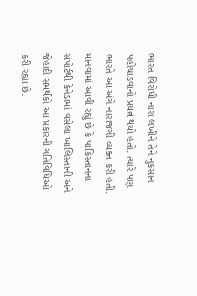ભારત વિરોધી નારા લખીને તેને નુકસાન પહોંચાડવાનો પ્રયત્ન થયો હતો. ત્યારે પણ ભારતે આ અંગે નારાજગી વ્યક્ત કરી હતી. માનવામાં આવી રહ્યું છે કે પાકિસ્તાનના સપોર્ટથી કેનેડામાં વસેલા ખાલિસ્તાની અને જેહાદી સમર્થકો આ પ્રકારની ગતિવિધિઓ કરી રહ્યા છે.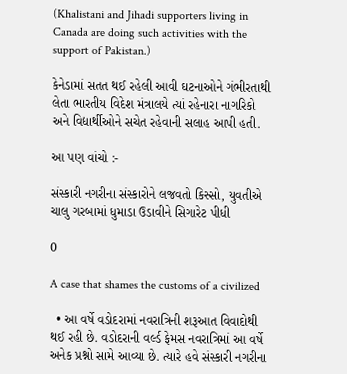(Khalistani and Jihadi supporters living in Canada are doing such activities with the support of Pakistan.)

કેનેડામાં સતત થઈ રહેલી આવી ઘટનાઓને ગંભીરતાથી લેતા ભારતીય વિદેશ મંત્રાલયે ત્યાં રહેનારા નાગરિકો અને વિદ્યાર્થીઓને સચેત રહેવાની સલાહ આપી હતી.

આ પણ વાંચો :-

સંસ્કારી નગરીના સંસ્કારોને લજવતો કિસ્સો, યુવતીએ ચાલુ ગરબામાં ધુમાડા ઉડાવીને સિગારેટ પીધી

0

A case that shames the customs of a civilized

  • આ વર્ષે વડોદરામાં નવરાત્રિની શરૂઆત વિવાદોથી થઈ રહી છે. વડોદરાની વર્લ્ડ ફેમસ નવરાત્રિમાં આ વર્ષે અનેક પ્રશ્નો સામે આવ્યા છે. ત્યારે હવે સંસ્કારી નગરીના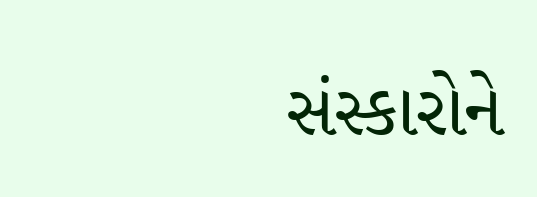સંસ્કારોને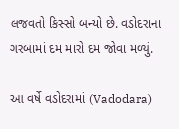લજવતો કિસ્સો બન્યો છે. વડોદરાના ગરબામાં દમ મારો દમ જોવા મળ્યું.

આ વર્ષે વડોદરામાં (Vadodara)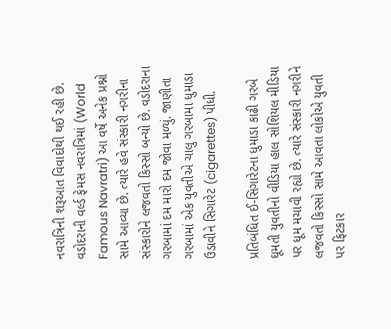નવરાત્રિની શરૂઆત વિવાદોથી થઈ રહી છે. વડોદરાની વર્લ્ડ ફેમસ નવરાત્રિમાં (World Famous Navratri) આ વર્ષે અનેક પ્રશ્નો સામે આવ્યા છે. ત્યારે હવે સંસ્કારી નગરીના સંસ્કારોને લજવતો કિસ્સો બન્યો છે. વડોદરાના ગરબામાં દમ મારો દમ જોવા મળ્યું. જાણીતા ગરબામાં એક યુવતીએ ચાલુ ગરબામા ધુમાડા ઉડાવીને સિગારેટ (cigarettes) પીધી.

પ્રતિબંધિત ઈ-સિગારેટના ધુમાડા કાઢી ગરબે ઘૂમતી યુવતીનો વીડિયા હાલ સોશિયલ મીડિયા પર ધૂમ મચાવી રહ્યો છે. ત્યારે સંસ્કારી નગરીને લજવતો કિસ્સો સામે આવતા લોકોએ યુવતી પર ફિટકાર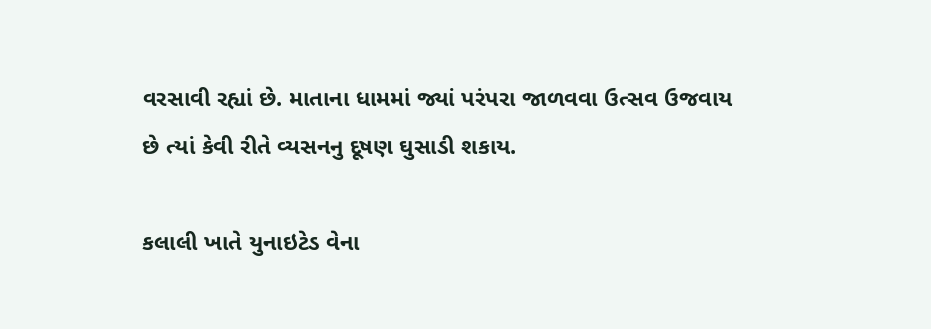વરસાવી રહ્યાં છે. માતાના ધામમાં જ્યાં પરંપરા જાળવવા ઉત્સવ ઉજવાય છે ત્યાં કેવી રીતે વ્યસનનુ દૂષણ ઘુસાડી શકાય.

કલાલી ખાતે યુનાઇટેડ વેના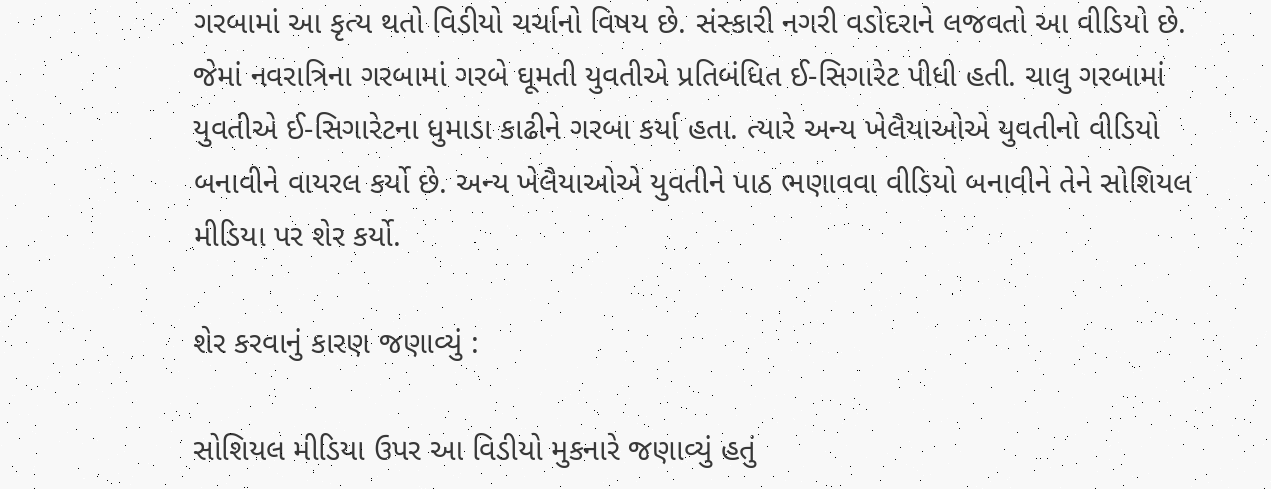ગરબામાં આ કૃત્ય થતો વિડીયો ચર્ચાનો વિષય છે. સંસ્કારી નગરી વડોદરાને લજવતો આ વીડિયો છે. જેમાં નવરાત્રિના ગરબામાં ગરબે ઘૂમતી યુવતીએ પ્રતિબંધિત ઈ-સિગારેટ પીધી હતી. ચાલુ ગરબામાં યુવતીએ ઈ-સિગારેટના ધુમાડા કાઢીને ગરબા કર્યા હતા. ત્યારે અન્ય ખેલૈયાઓએ યુવતીનો વીડિયો બનાવીને વાયરલ કર્યો છે. અન્ય ખેલૈયાઓએ યુવતીને પાઠ ભણાવવા વીડિયો બનાવીને તેને સોશિયલ મીડિયા પર શેર કર્યો.

શેર કરવાનું કારણ જણાવ્યું :

સોશિયલ મીડિયા ઉપર આ વિડીયો મુકનારે જણાવ્યું હતું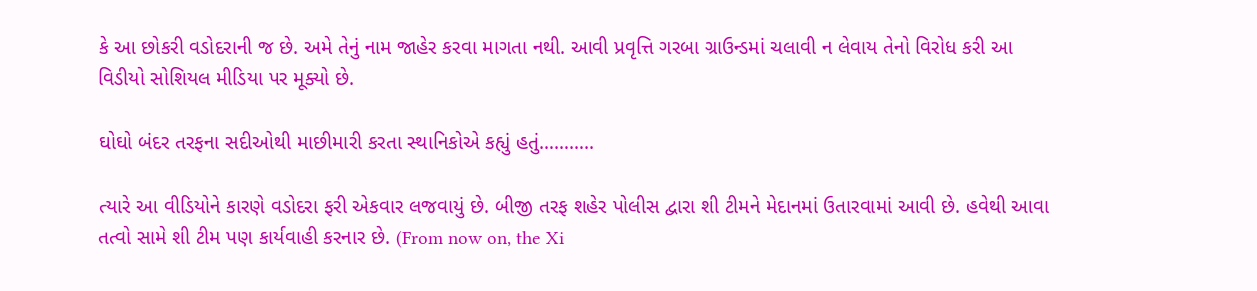કે આ છોકરી વડોદરાની જ છે. અમે તેનું નામ જાહેર કરવા માગતા નથી. આવી પ્રવૃત્તિ ગરબા ગ્રાઉન્ડમાં ચલાવી ન લેવાય તેનો વિરોધ કરી આ વિડીયો સોશિયલ મીડિયા પર મૂક્યો છે.

ઘોઘો બંદર તરફના સદીઓથી માછીમારી કરતા સ્થાનિકોએ કહ્યું હતું………..

ત્યારે આ વીડિયોને કારણે વડોદરા ફરી એકવાર લજવાયું છે. બીજી તરફ શહેર પોલીસ દ્વારા શી ટીમને મેદાનમાં ઉતારવામાં આવી છે. હવેથી આવા તત્વો સામે શી ટીમ પણ કાર્યવાહી કરનાર છે. (From now on, the Xi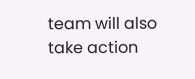team will also take action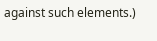against such elements.)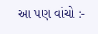આ પણ વાંચો :-